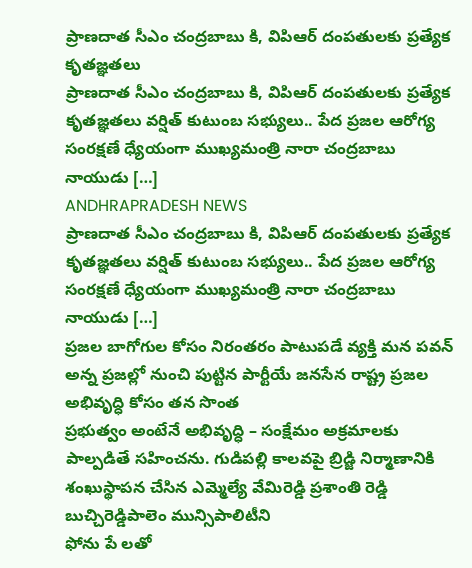ప్రాణదాత సీఎం చంద్రబాబు కి, విపిఆర్ దంపతులకు ప్రత్యేక కృతజ్ఞతలు
ప్రాణదాత సీఎం చంద్రబాబు కి, విపిఆర్ దంపతులకు ప్రత్యేక కృతజ్ఞతలు వర్షిత్ కుటుంబ సభ్యులు.. పేద ప్రజల ఆరోగ్య సంరక్షణే ధ్యేయంగా ముఖ్యమంత్రి నారా చంద్రబాబు నాయుడు […]
ANDHRAPRADESH NEWS
ప్రాణదాత సీఎం చంద్రబాబు కి, విపిఆర్ దంపతులకు ప్రత్యేక కృతజ్ఞతలు వర్షిత్ కుటుంబ సభ్యులు.. పేద ప్రజల ఆరోగ్య సంరక్షణే ధ్యేయంగా ముఖ్యమంత్రి నారా చంద్రబాబు నాయుడు […]
ప్రజల బాగోగుల కోసం నిరంతరం పాటుపడే వ్యక్తి మన పవన్ అన్న ప్రజల్లో నుంచి పుట్టిన పార్టీయే జనసేన రాష్ట్ర ప్రజల అభివృద్ధి కోసం తన సొంత
ప్రభుత్వం అంటేనే అభివృద్ధి – సంక్షేమం అక్రమాలకు పాల్పడితే సహించను. గుడిపల్లి కాలవపై బ్రిడ్జి నిర్మాణానికి శంఖుస్థాపన చేసిన ఎమ్మెల్యే వేమిరెడ్డి ప్రశాంతి రెడ్డి బుచ్చిరెడ్డిపాలెం మున్సిపాలిటీని
ఫోను పే లతో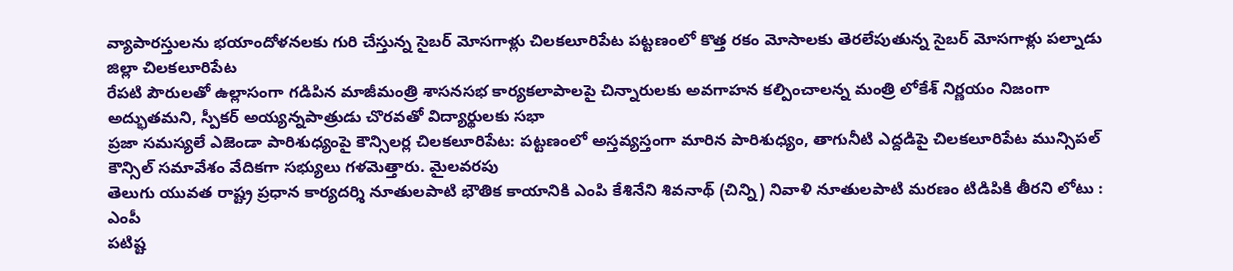వ్యాపారస్తులను భయాందోళనలకు గురి చేస్తున్న సైబర్ మోసగాళ్లు చిలకలూరిపేట పట్టణంలో కొత్త రకం మోసాలకు తెరలేపుతున్న సైబర్ మోసగాళ్లు పల్నాడు జిల్లా చిలకలూరిపేట
రేపటి పౌరులతో ఉల్లాసంగా గడిపిన మాజీమంత్రి శాసనసభ కార్యకలాపాలపై చిన్నారులకు అవగాహన కల్పించాలన్న మంత్రి లోకేశ్ నిర్ణయం నిజంగా అద్భుతమని, స్పీకర్ అయ్యన్నపాత్రుడు చొరవతో విద్యార్థులకు సభా
ప్రజా సమస్యలే ఎజెండా పారిశుధ్యంపై కౌన్సిలర్ల చిలకలూరిపేట: పట్టణంలో అస్తవ్యస్తంగా మారిన పారిశుధ్యం, తాగునీటి ఎద్దడిపై చిలకలూరిపేట మున్సిపల్ కౌన్సిల్ సమావేశం వేదికగా సభ్యులు గళమెత్తారు. మైలవరపు
తెలుగు యువత రాష్ట్ర ప్రధాన కార్యదర్శి నూతులపాటి భౌతిక కాయానికి ఎంపి కేశినేని శివనాథ్ (చిన్ని) నివాళి నూతులపాటి మరణం టిడిపికి తీరని లోటు : ఎంపీ
పటిష్ట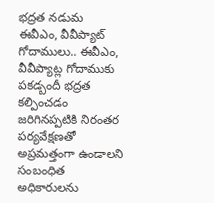భద్రత నడుమ ఈవీఎం, వీవీప్యాట్ గోదాములు.. ఈవీఎం, వీవీప్యాట్ల గోదాముకు పకడ్బందీ భద్రత కల్పించడం జరిగినప్పటికి నిరంతర పర్యవేక్షణతో అప్రమత్తంగా ఉండాలని సంబంధిత అధికారులను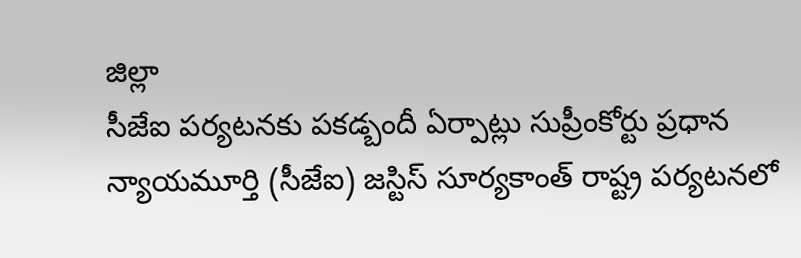జిల్లా
సీజేఐ పర్యటనకు పకడ్బందీ ఏర్పాట్లు సుప్రీంకోర్టు ప్రధాన న్యాయమూర్తి (సీజేఐ) జస్టిస్ సూర్యకాంత్ రాష్ట్ర పర్యటనలో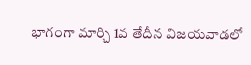భాగంగా మార్చి 1వ తేదీన విజయవాడలో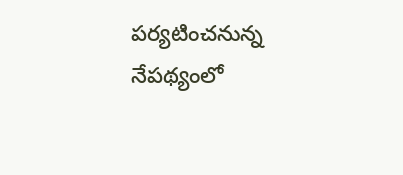పర్యటించనున్న నేపథ్యంలో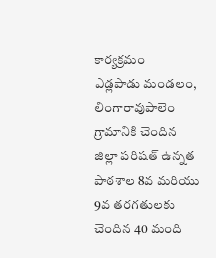కార్యక్రమం
ఎడ్లపాడు మండలం, లింగారావుపాలెం గ్రామానికి చెందిన జిల్లా పరిషత్ ఉన్నత పాఠశాల 8వ మరియు 9వ తరగతులకు చెందిన 40 మంది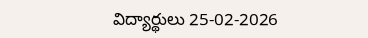విద్యార్థులు 25-02-2026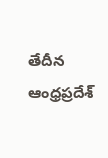తేదీన ఆంధ్రప్రదేశ్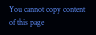You cannot copy content of this page